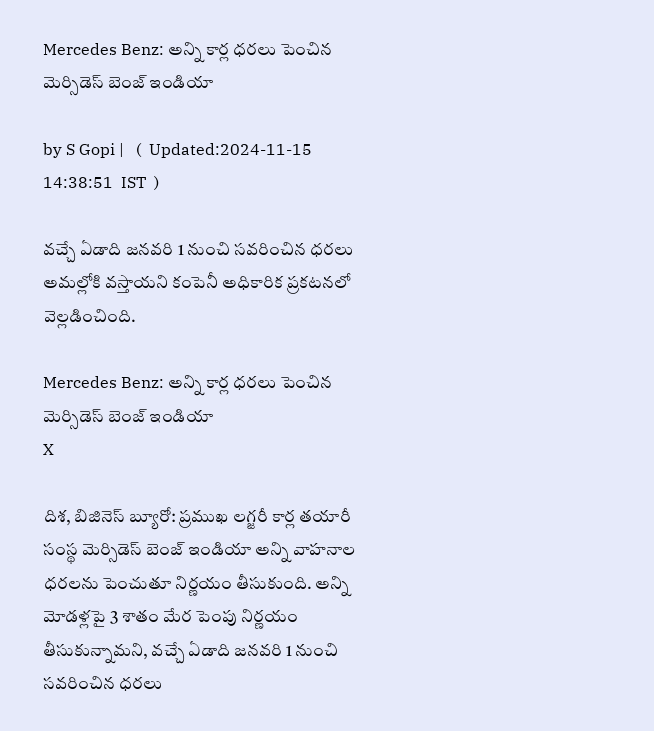Mercedes Benz: అన్ని కార్ల ధరలు పెంచిన మెర్సిడెస్ బెంజ్ ఇండియా

by S Gopi |   (  Updated:2024-11-15 14:38:51  IST  )

వచ్చే ఏడాది జనవరి 1 నుంచి సవరించిన ధరలు అమల్లోకి వస్తాయని కంపెనీ అధికారిక ప్రకటనలో వెల్లడించింది.

Mercedes Benz: అన్ని కార్ల ధరలు పెంచిన మెర్సిడెస్ బెంజ్ ఇండియా
X

దిశ, బిజినెస్ బ్యూరో: ప్రముఖ లగ్జరీ కార్ల తయారీ సంస్థ మెర్సిడెస్ బెంజ్ ఇండియా అన్ని వాహనాల ధరలను పెంచుతూ నిర్ణయం తీసుకుంది. అన్ని మోడళ్లపై 3 శాతం మేర పెంపు నిర్ణయం తీసుకున్నామని, వచ్చే ఏడాది జనవరి 1 నుంచి సవరించిన ధరలు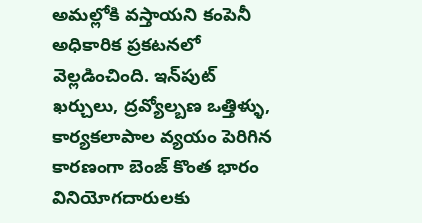అమల్లోకి వస్తాయని కంపెనీ అధికారిక ప్రకటనలో వెల్లడించింది. ఇన్‌పుట్ ఖర్చులు, ద్రవ్యోల్బణ ఒత్తిళ్ళు, కార్యకలాపాల వ్యయం పెరిగిన కారణంగా బెంజ్ కొంత భారం వినియోగదారులకు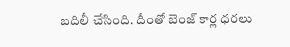బదిలీ చేసింది. దీంతో బెంజ్ కార్ల ధరలు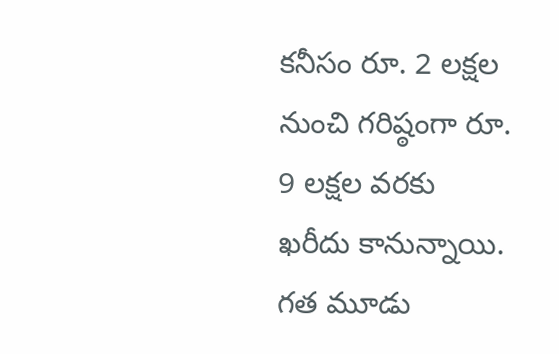కనీసం రూ. 2 లక్షల నుంచి గరిష్ఠంగా రూ. 9 లక్షల వరకు ఖరీదు కానున్నాయి. గత మూడు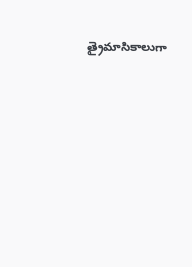త్రైమాసికాలుగా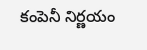కంపెనీ నిర్ణయం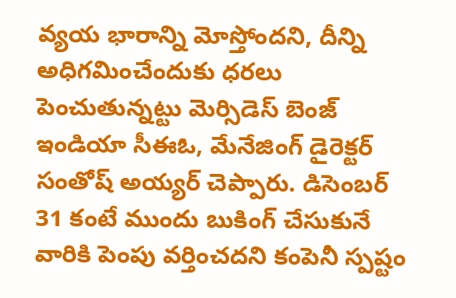వ్యయ భారాన్ని మోస్తోందని, దీన్ని అధిగమించేందుకు ధరలు పెంచుతున్నట్టు మెర్సిడెస్ బెంజ్ ఇండియా సీఈఓ, మేనేజింగ్ డైరెక్టర్ సంతోష్ అయ్యర్ చెప్పారు. డిసెంబర్ 31 కంటే ముందు బుకింగ్ చేసుకునే వారికి పెంపు వర్తించదని కంపెనీ స్పష్టం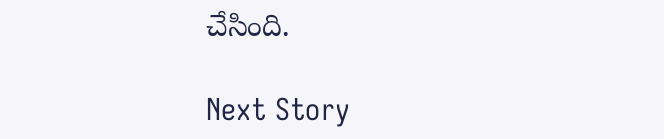చేసింది.

Next Story